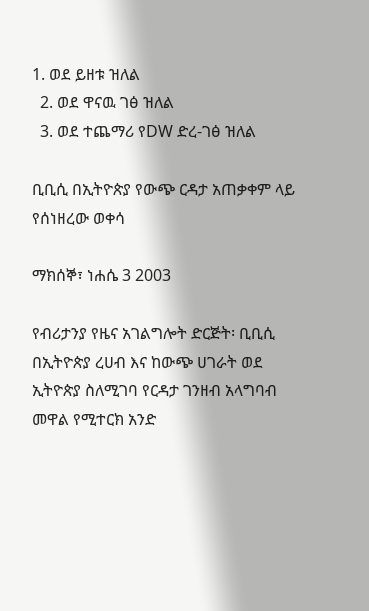1. ወደ ይዘቱ ዝለል
  2. ወደ ዋናዉ ገፅ ዝለል
  3. ወደ ተጨማሪ የDW ድረ-ገፅ ዝለል

ቢቢሲ በኢትዮጵያ የውጭ ርዳታ አጠቃቀም ላይ የሰነዘረው ወቀሳ

ማክሰኞ፣ ነሐሴ 3 2003

የብሪታንያ የዜና አገልግሎት ድርጅት፡ ቢቢሲ በኢትዮጵያ ረሀብ እና ከውጭ ሀገራት ወደ ኢትዮጵያ ስለሚገባ የርዳታ ገንዘብ አላግባብ መዋል የሚተርክ አንድ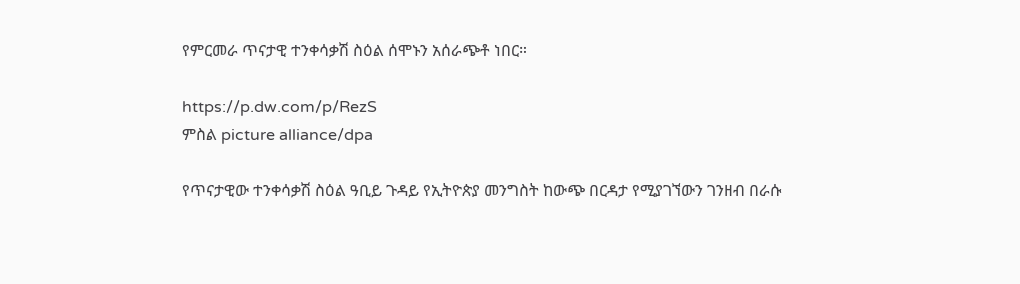የምርመራ ጥናታዊ ተንቀሳቃሽ ስዕል ሰሞኑን አሰራጭቶ ነበር።

https://p.dw.com/p/RezS
ምስል picture alliance/dpa

የጥናታዊው ተንቀሳቃሽ ስዕል ዓቢይ ጉዳይ የኢትዮጵያ መንግስት ከውጭ በርዳታ የሚያገኘውን ገንዘብ በራሱ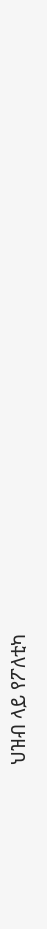ህዝብ ላይ የፖለቲካ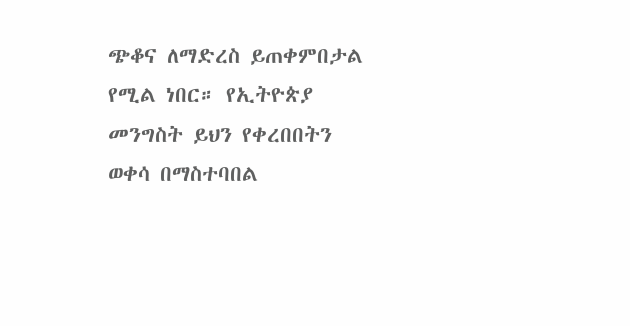ጭቆና ለማድረስ ይጠቀምበታል የሚል ነበር። የኢትዮጵያ መንግስት ይህን የቀረበበትን ወቀሳ በማስተባበል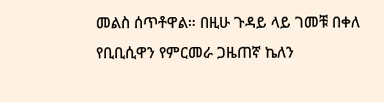መልስ ሰጥቶዋል። በዚሁ ጉዳይ ላይ ገመቹ በቀለ የቢቢሲዋን የምርመራ ጋዜጠኛ ኬለን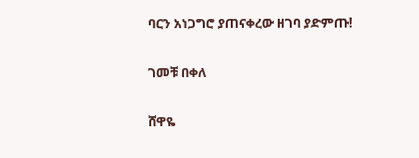ባርን አነጋግሮ ያጠናቀረው ዘገባ ያድምጡ!

ገመቹ በቀለ

ሸዋዬ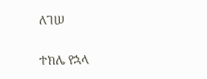ለገሠ

ተክሌ የኋላ